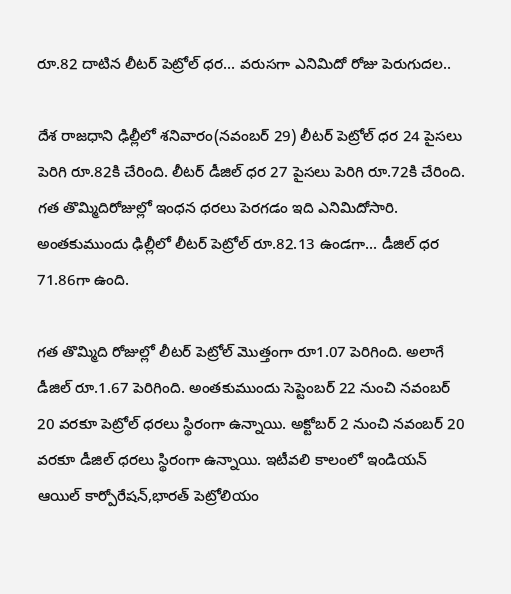రూ.82 దాటిన లీటర్ పెట్రోల్ ధర... వరుసగా ఎనిమిదో రోజు పెరుగుదల..

దేశ రాజధాని ఢిల్లీలో శనివారం(నవంబర్ 29) లీటర్ పెట్రోల్ ధర 24 పైసలు పెరిగి రూ.82కి చేరింది. లీటర్ డీజిల్ ధర 27 పైసలు పెరిగి రూ.72కి చేరింది. గత తొమ్మిదిరోజుల్లో ఇంధన ధరలు పెరగడం ఇది ఎనిమిదోసారి. అంతకుముందు ఢిల్లీలో లీటర్ పెట్రోల్ రూ.82.13 ఉండగా... డీజిల్ ధర 71.86గా ఉంది.

గత తొమ్మిది రోజుల్లో లీటర్ పెట్రోల్‌ మొత్తంగా రూ1.07 పెరిగింది. అలాగే డీజిల్ రూ.1.67 పెరిగింది. అంతకుముందు సెప్టెంబర్ 22 నుంచి నవంబర్ 20 వరకూ పెట్రోల్ ధరలు స్థిరంగా ఉన్నాయి. అక్టోబర్ 2 నుంచి నవంబర్ 20 వరకూ డీజిల్ ధరలు స్థిరంగా ఉన్నాయి. ఇటీవలి కాలంలో ఇండియన్ ఆయిల్ కార్పోరేషన్,భారత్ పెట్రోలియం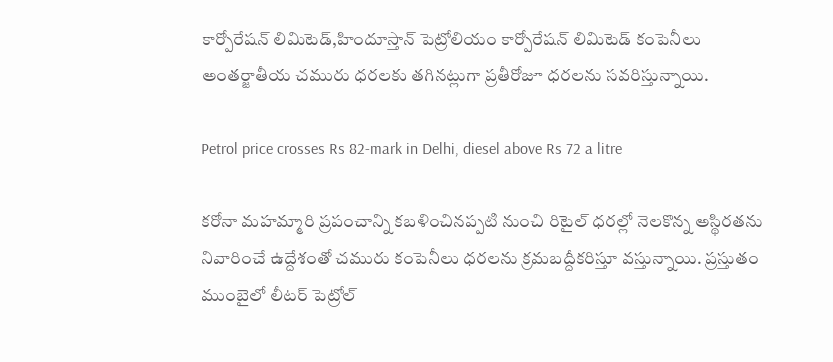కార్పోరేషన్ లిమిటెడ్,హిందూస్తాన్ పెట్రోలియం కార్పోరేషన్ లిమిటెడ్ కంపెనీలు అంతర్జాతీయ చమురు ధరలకు తగినట్లుగా ప్రతీరోజూ ధరలను సవరిస్తున్నాయి.

Petrol price crosses Rs 82-mark in Delhi, diesel above Rs 72 a litre

కరోనా మహమ్మారి ప్రపంచాన్ని కబళించినప్పటి నుంచి రిటైల్ ధరల్లో నెలకొన్న అస్థిరతను నివారించే ఉద్దేశంతో చమురు కంపెనీలు ధరలను క్రమబద్దీకరిస్తూ వస్తున్నాయి. ప్రస్తుతం ముంబైలో లీటర్ పెట్రోల్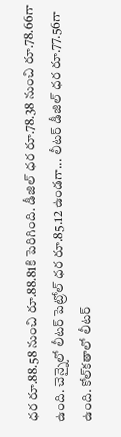ధర రూ.88.58 నుంచి రూ.88.81కి పెరిగింది. డీజిల్ ధర రూ.78.38 నుంచి రూ.78.66గా ఉంది. చెన్నైలో లీటర్ పెట్రోల్ ధర రూ.85.12 ఉండగా... లీటర్ డీజిల్ ధర రూ.77.56గా ఉంది. కోల్‌కతాలో లీటర్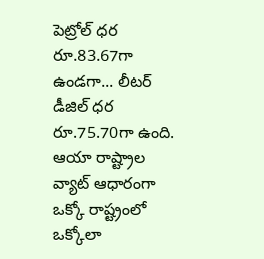పెట్రోల్ ధర రూ.83.67గా ఉండగా... లీటర్ డీజిల్ ధర రూ.75.70గా ఉంది. ఆయా రాష్ట్రాల వ్యాట్‌ ఆధారంగా ఒక్కో రాష్ట్రంలో ఒక్కోలా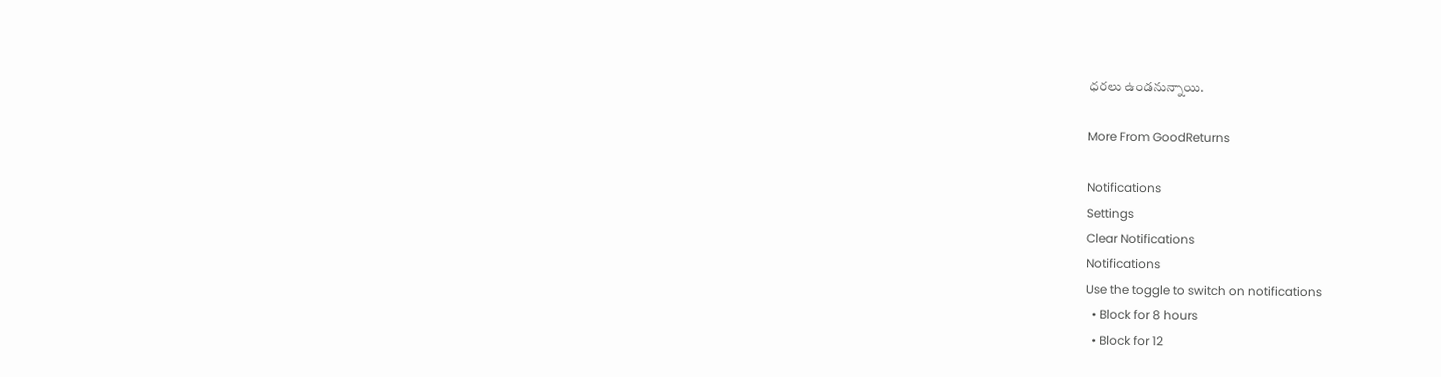ధరలు ఉండనున్నాయి.

More From GoodReturns

Notifications
Settings
Clear Notifications
Notifications
Use the toggle to switch on notifications
  • Block for 8 hours
  • Block for 12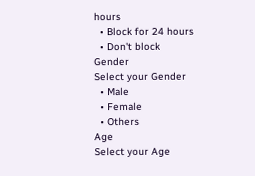hours
  • Block for 24 hours
  • Don't block
Gender
Select your Gender
  • Male
  • Female
  • Others
Age
Select your Age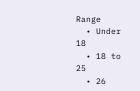Range
  • Under 18
  • 18 to 25
  • 26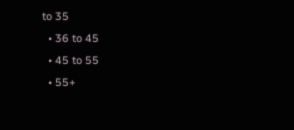to 35
  • 36 to 45
  • 45 to 55
  • 55+